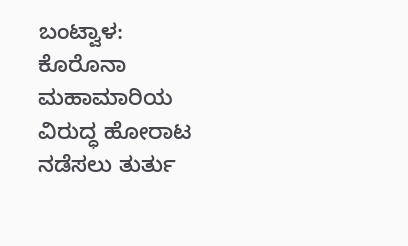ಬಂಟ್ವಾಳ: ಕೊರೊನಾ ಮಹಾಮಾರಿಯ ವಿರುದ್ಧ ಹೋರಾಟ ನಡೆಸಲು ತುರ್ತು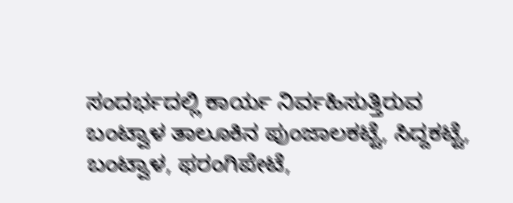ಸಂದರ್ಭದಲ್ಲಿ ಕಾರ್ಯ ನಿರ್ವಹಿಸುತ್ತಿರುವ ಬಂಟ್ವಾಳ ತಾಲೂಕಿನ ಪುಂಜಾಲಕಟ್ಟೆ, ಸಿದ್ದಕಟ್ಟೆ, ಬಂಟ್ವಾಳ, ಫರಂಗಿಪೇಟೆ,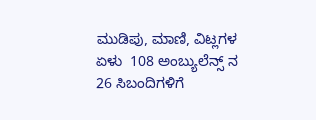ಮುಡಿಪು, ಮಾಣಿ, ವಿಟ್ಲಗಳ  ಏಳು  108 ಅಂಬ್ಯುಲೆನ್ಸ್ ನ 26 ಸಿಬಂದಿಗಳಿಗೆ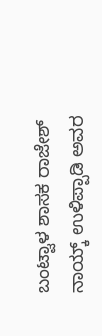ಬಂಟ್ವಾಳ ಶಾಸಕ ರಾಜೇಶ್ ನಾಯ್ಕ್ ಉಳಿಪ್ಪಾಡಿ ಅವರ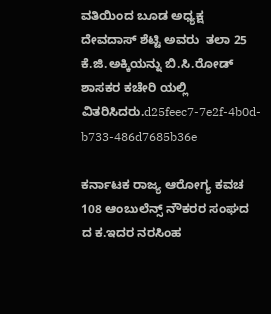ವತಿಯಿಂದ ಬೂಡ ಅಧ್ಯಕ್ಷ ದೇವದಾಸ್ ಶೆಟ್ಟಿ ಅವರು  ತಲಾ 25 ಕೆ.ಜಿ.ಅಕ್ಕಿಯನ್ನು ಬಿ.ಸಿ.ರೋಡ್ ಶಾಸಕರ ಕಚೇರಿ ಯಲ್ಲಿ ವಿತರಿಸಿದರು.d25feec7-7e2f-4b0d-b733-486d7685b36e

ಕರ್ನಾಟಕ ರಾಜ್ಯ ಆರೋಗ್ಯ ಕವಚ 108 ಆಂಬುಲೆನ್ಸ್ ನೌಕರರ ಸಂಘದ  ದ ಕ.ಇದರ ನರಸಿಂಹ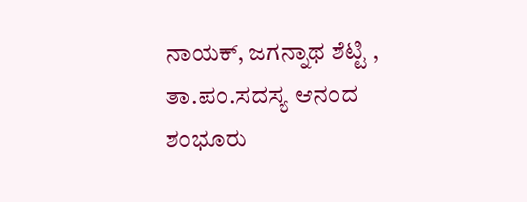ನಾಯಕ್, ಜಗನ್ನಾಥ ಶೆಟ್ಟಿ , ತಾ.ಪಂ.ಸದಸ್ಯ ಆನಂದ ಶಂಭೂರು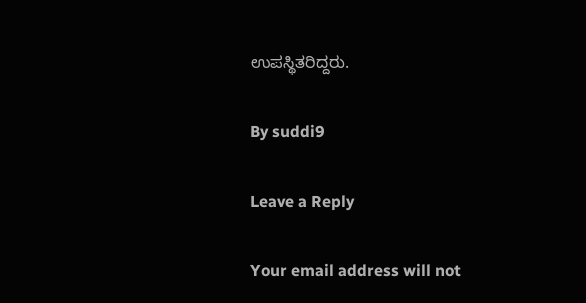ಉಪಸ್ಥಿತರಿದ್ದರು.

By suddi9

Leave a Reply

Your email address will not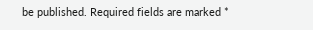be published. Required fields are marked *